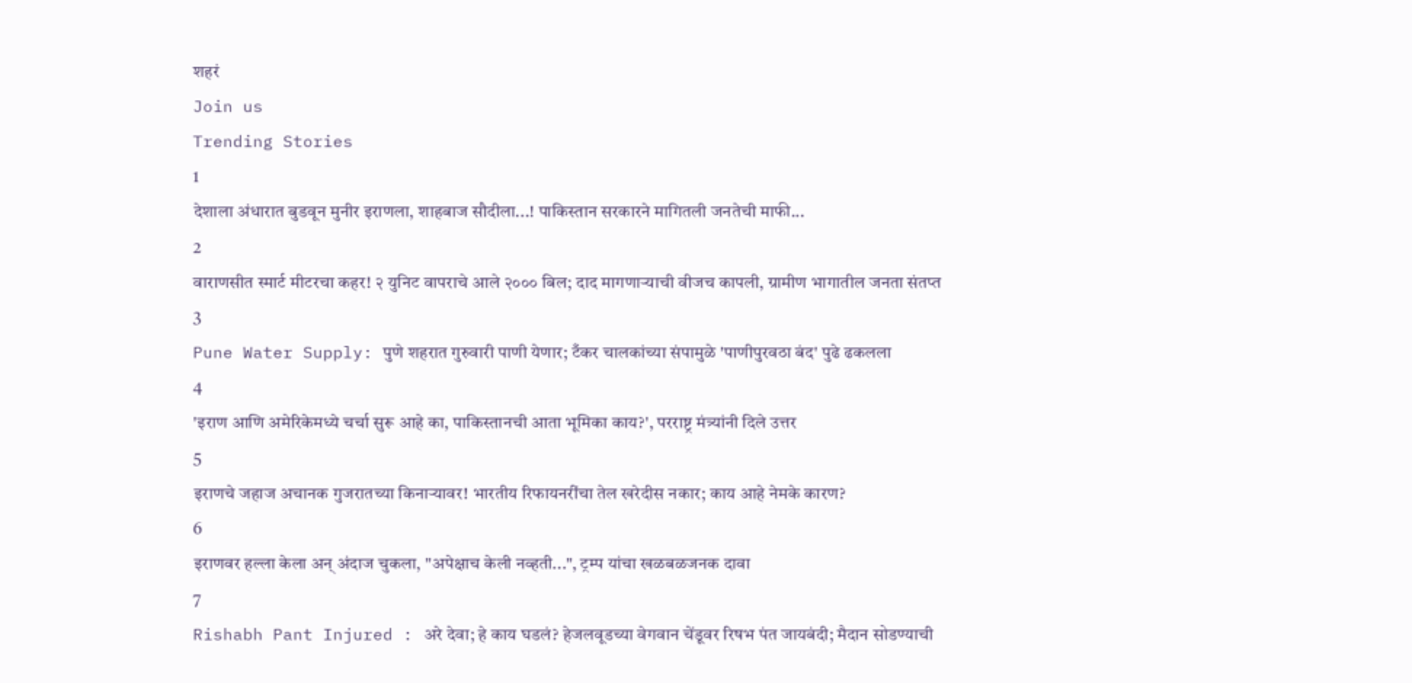शहरं
Join us
Trending Stories
1
देशाला अंधारात बुडवून मुनीर इराणला, शाहबाज सौदीला...! पाकिस्तान सरकारने मागितली जनतेची माफी...
2
वाराणसीत स्मार्ट मीटरचा कहर! २ युनिट वापराचे आले २००० बिल; दाद मागणाऱ्याची वीजच कापली, ग्रामीण भागातील जनता संतप्त
3
Pune Water Supply: पुणे शहरात गुरुवारी पाणी येणार; टँकर चालकांच्या संपामुळे 'पाणीपुरवठा बंद' पुढे ढकलला
4
'इराण आणि अमेरिकेमध्ये चर्चा सुरू आहे का, पाकिस्तानची आता भूमिका काय?', परराष्ट्र मंत्र्यांनी दिले उत्तर
5
इराणचे जहाज अचानक गुजरातच्या किनाऱ्यावर! भारतीय रिफायनरींचा तेल खरेदीस नकार; काय आहे नेमके कारण?
6
इराणवर हल्ला केला अन् अंदाज चुकला, "अपेक्षाच केली नव्हती...", ट्रम्प यांचा खळबळजनक दावा
7
Rishabh Pant Injured : अरे देवा; हे काय घडलं? हेजलवूडच्या वेगवान चेंडूवर रिषभ पंत जायबंदी; मैदान सोडण्याची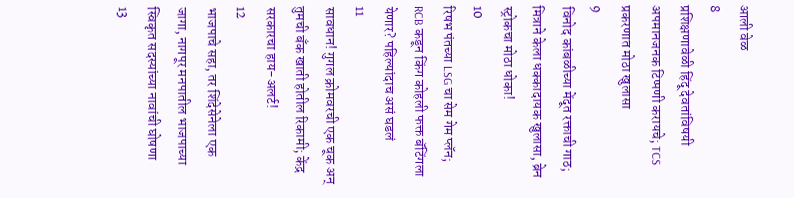आली वेळ
8
प्रशिक्षणावेळी हिंदू देवतांविषयी अपमानजनक टिप्पणी करायचे; TCS प्रकरणात मोठा खुलासा
9
विनोद कांबळीच्या मेंदूत रक्ताची गाठ; मित्राने केला धक्कादायक खुलासा, ब्रेन स्ट्रोकचा मोठा धोका!
10
रिषभ पंतच्या LSG चा सेम गेम प्लॅन; RCB कडून किंग कोहली फक्त बॅटिंगला येणार? पहिल्यांदाच असं घडलं
11
सावधान! गुगल क्रोमवरची एक चूक अन् तुमची बँक खाती होतील रिकामी; केंद्र सरकारचा हाय-अलर्ट!
12
भाजपाचे सहा, तर शिंदेसेनेला एक जागा, नागपूर मनपातील भाजपाच्या स्विकृत सदस्यांच्या नावांची घोषणा
13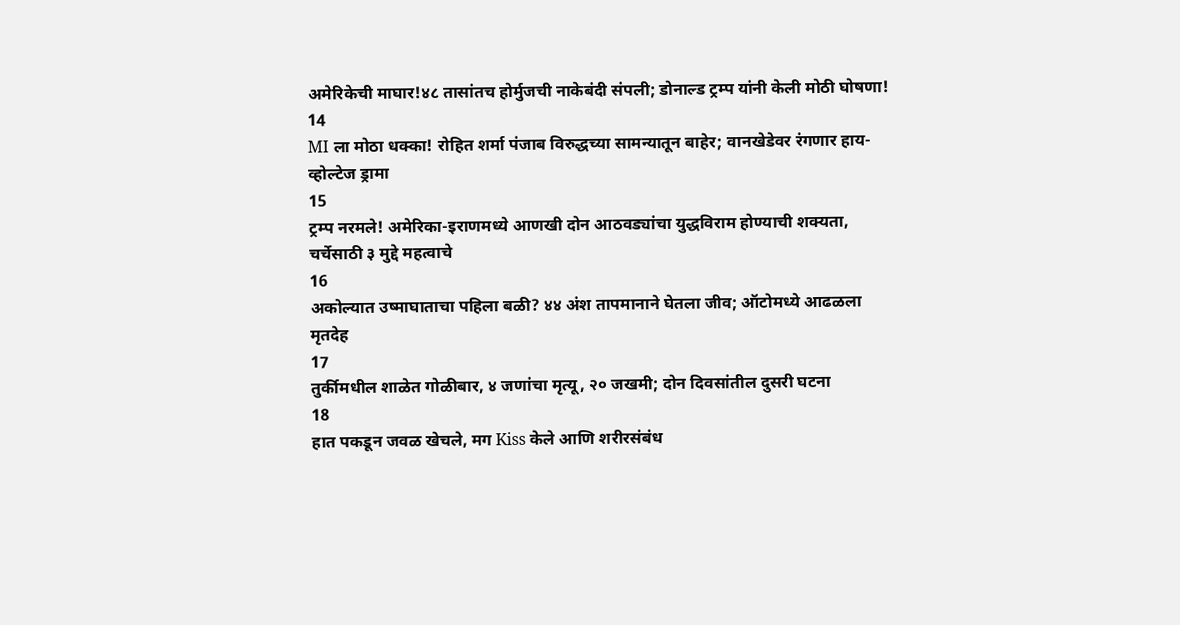अमेरिकेची माघार!४८ तासांतच होर्मुजची नाकेबंदी संपली; डोनाल्ड ट्रम्प यांनी केली मोठी घोषणा!
14
MI ला मोठा धक्का! रोहित शर्मा पंजाब विरुद्धच्या सामन्यातून बाहेर; वानखेडेवर रंगणार हाय-व्होल्टेज ड्रामा
15
ट्रम्प नरमले! अमेरिका-इराणमध्ये आणखी दोन आठवड्यांचा युद्धविराम होण्याची शक्यता, चर्चेसाठी ३ मुद्दे महत्वाचे
16
अकोल्यात उष्माघाताचा पहिला बळी? ४४ अंश तापमानाने घेतला जीव; ऑटोमध्ये आढळला मृतदेह
17
तुर्कीमधील शाळेत गोळीबार, ४ जणांचा मृत्यू, २० जखमी; दोन दिवसांतील दुसरी घटना
18
हात पकडून जवळ खेचले, मग Kiss केले आणि शरीरसंबंध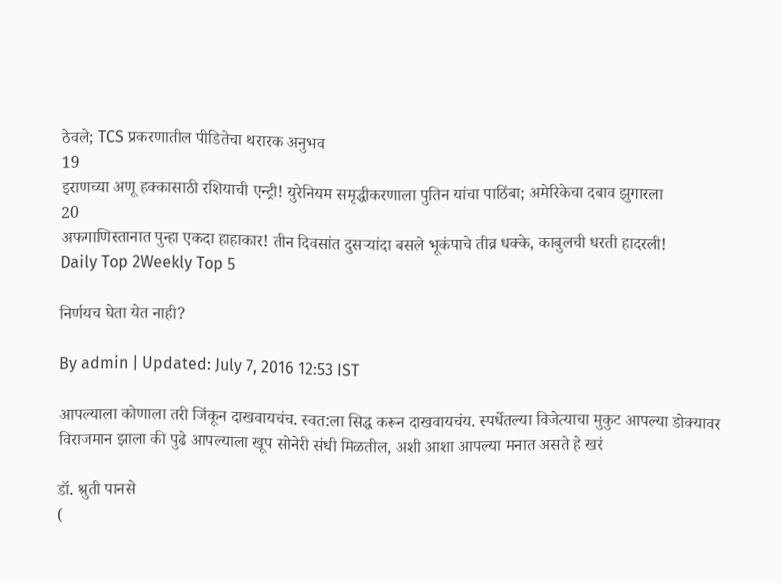ठेवले; TCS प्रकरणातील पीडितेचा थरारक अनुभव
19
इराणच्या अणू हक्कासाठी रशियाची एन्ट्री! युरेनियम समृद्धीकरणाला पुतिन यांचा पाठिंबा; अमेरिकेचा दबाव झुगारला
20
अफगाणिस्तानात पुन्हा एकदा हाहाकार! तीन दिवसांत दुसऱ्यांदा बसले भूकंपाचे तीव्र धक्के, काबुलची धरती हादरली!
Daily Top 2Weekly Top 5

निर्णयच घेता येत नाही?

By admin | Updated: July 7, 2016 12:53 IST

आपल्याला कोणाला तरी जिंकून दाखवायचंच. स्वत:ला सिद्ध करून दाखवायचंय. स्पर्धेतल्या विजेत्याचा मुकुट आपल्या डोक्यावर विराजमान झाला की पुढे आपल्याला खूप सोनेरी संधी मिळतील, अशी आशा आपल्या मनात असते हे खरं

डॉ. श्रुती पानसे
(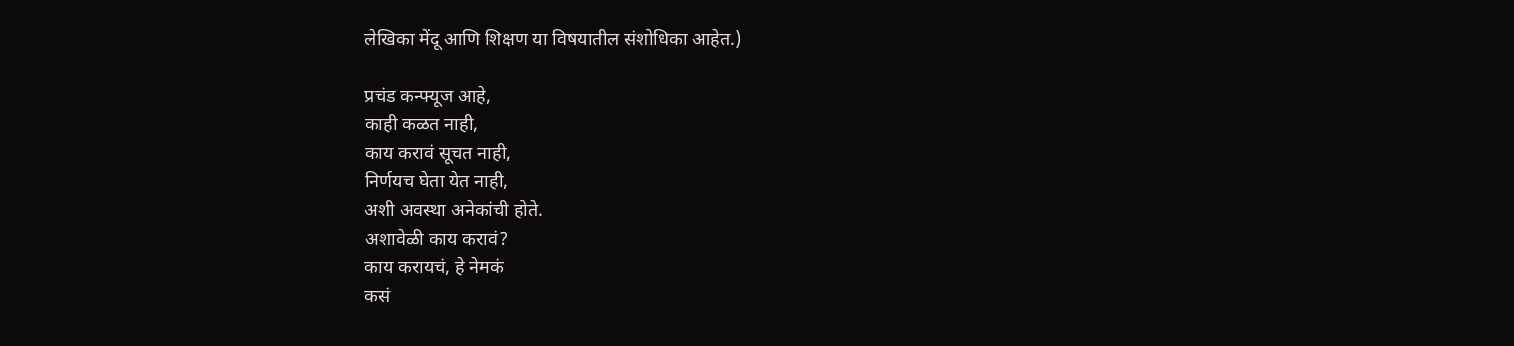लेखिका मेंदू आणि शिक्षण या विषयातील संशोधिका आहेत.)

प्रचंड कन्फ्यूज आहे,
काही कळत नाही,
काय करावं सूचत नाही,
निर्णयच घेता येत नाही,
अशी अवस्था अनेकांची होते.
अशावेळी काय करावं?
काय करायचं, हे नेमकं
कसं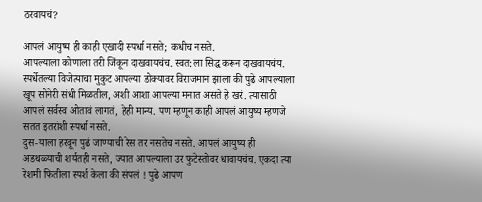ठरवायचं?

आपलं आयुष्य ही काही एखादी स्पर्धा नसते; कधीच नसते.
आपल्याला कोणाला तरी जिंकून दाखवायचंच. स्वत:ला सिद्ध करून दाखवायचंय.  स्पर्धेतल्या विजेत्याचा मुकुट आपल्या डोक्यावर विराजमान झाला की पुढे आपल्याला खूप सोनेरी संधी मिळतील, अशी आशा आपल्या मनात असते हे खरं. त्यासाठी आपलं सर्वस्व ओतावं लागतं, हेही मान्य. पण म्हणून काही आपलं आयुष्य म्हणजे सतत इतरांशी स्पर्धा नसते.
दुस-याला हरवून पुढं जाण्याची रेस तर नसतेच नसते. आपलं आयुष्य ही अडथळ्याची शर्यतही नसते, ज्यात आपल्याला उर फुटेस्तोवर धावायचंच. एकदा त्या रेशमी फितीला स्पर्श केला की संपलं ! पुढे आपण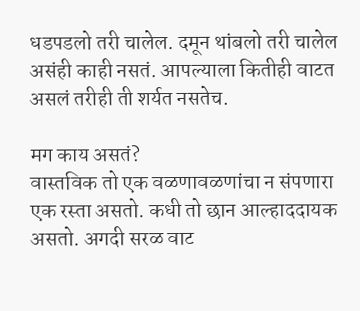धडपडलो तरी चालेल. दमून थांबलो तरी चालेल असंही काही नसतं. आपल्याला कितीही वाटत असलं तरीही ती शर्यत नसतेच.

मग काय असतं?
वास्तविक तो एक वळणावळणांचा न संपणारा एक रस्ता असतो. कधी तो छान आल्हाददायक असतो. अगदी सरळ वाट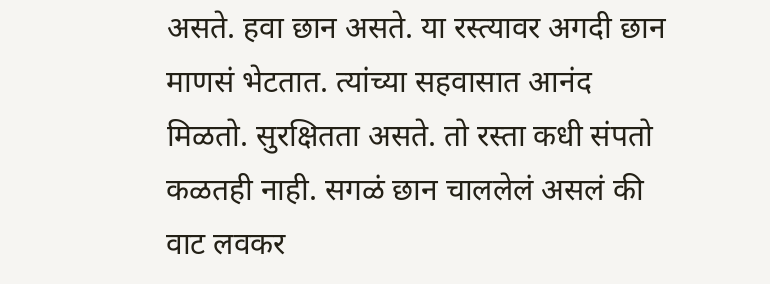असते. हवा छान असते. या रस्त्यावर अगदी छान माणसं भेटतात. त्यांच्या सहवासात आनंद मिळतो. सुरक्षितता असते. तो रस्ता कधी संपतो कळतही नाही. सगळं छान चाललेलं असलं की वाट लवकर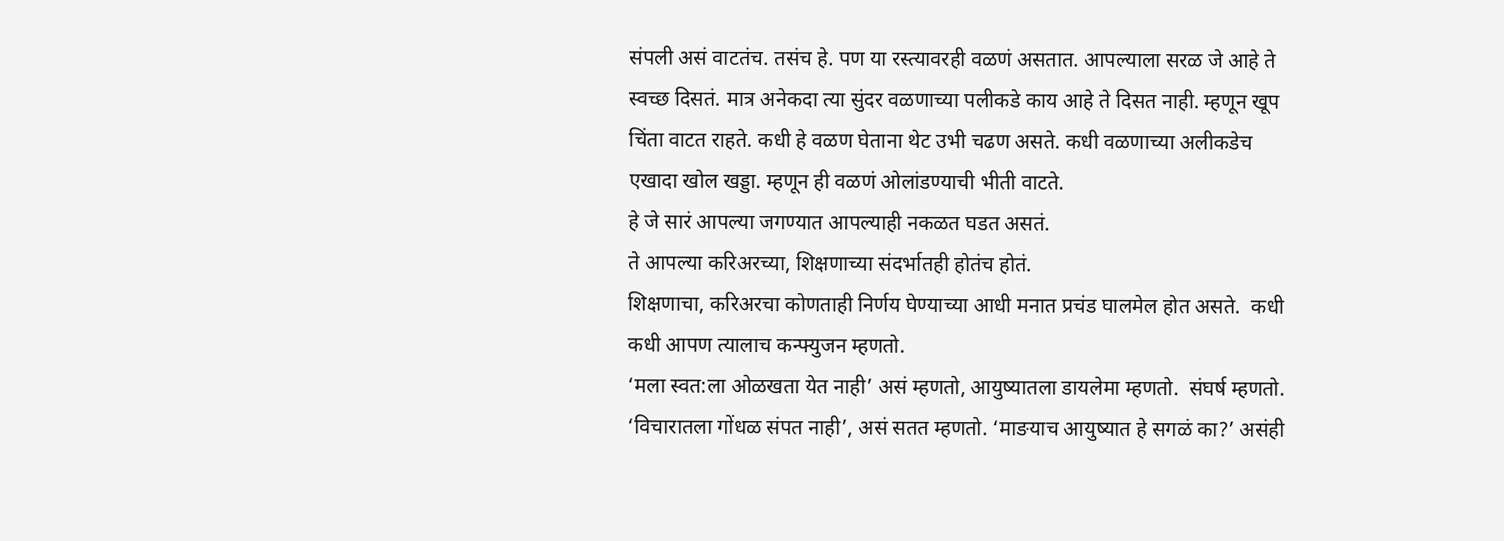संपली असं वाटतंच. तसंच हे. पण या रस्त्यावरही वळणं असतात. आपल्याला सरळ जे आहे ते स्वच्छ दिसतं. मात्र अनेकदा त्या सुंदर वळणाच्या पलीकडे काय आहे ते दिसत नाही. म्हणून खूप चिंता वाटत राहते. कधी हे वळण घेताना थेट उभी चढण असते. कधी वळणाच्या अलीकडेच एखादा खोल खड्डा. म्हणून ही वळणं ओलांडण्याची भीती वाटते.
हे जे सारं आपल्या जगण्यात आपल्याही नकळत घडत असतं.
ते आपल्या करिअरच्या, शिक्षणाच्या संदर्भातही होतंच होतं.
शिक्षणाचा, करिअरचा कोणताही निर्णय घेण्याच्या आधी मनात प्रचंड घालमेल होत असते.  कधी कधी आपण त्यालाच कन्फ्युजन म्हणतो.
‘मला स्वत:ला ओळखता येत नाही’ असं म्हणतो, आयुष्यातला डायलेमा म्हणतो.  संघर्ष म्हणतो. ‘विचारातला गोंधळ संपत नाही’, असं सतत म्हणतो. ‘माङयाच आयुष्यात हे सगळं का?’ असंही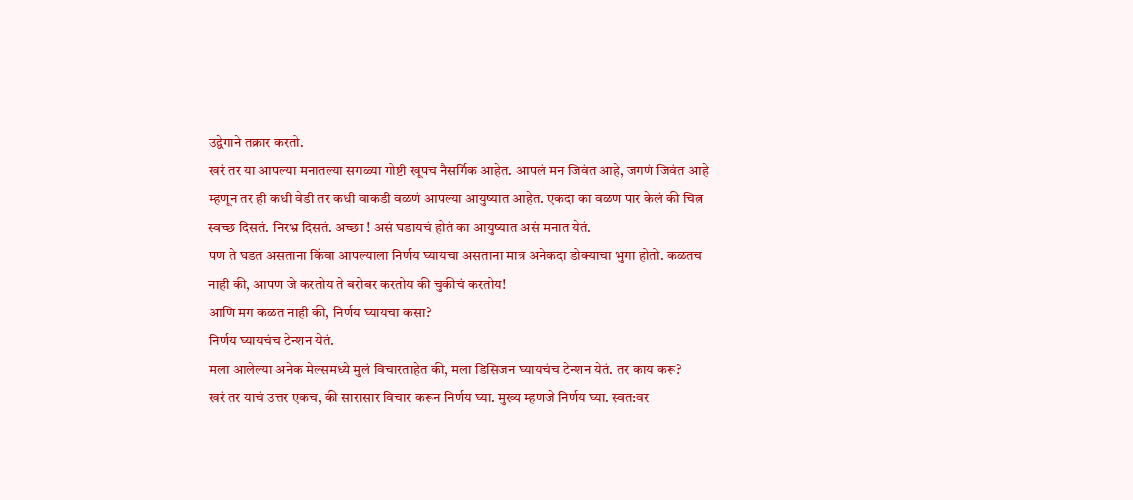उद्वेगाने तक्रार करतो.
खरं तर या आपल्या मनातल्या सगळ्या गोष्टी खूपच नैसर्गिक आहेत. आपलं मन जिवंत आहे, जगणं जिवंत आहे म्हणून तर ही कधी वेडी तर कधी वाकडी वळणं आपल्या आयुष्यात आहेत. एकदा का वळण पार केलं की चित्न स्वच्छ दिसतं. निरभ्र दिसतं. अच्छा ! असं घडायचं होतं का आयुष्यात असं मनात येतं.
पण ते घडत असताना किंवा आपल्याला निर्णय घ्यायचा असताना मात्र अनेकदा डोक्याचा भुगा होतो. कळतच नाही की, आपण जे करतोय ते बरोबर करतोय की चुकीचं करतोय!
आणि मग कळत नाही की, निर्णय घ्यायचा कसा?
निर्णय घ्यायचंच टेन्शन येतं.
मला आलेल्या अनेक मेल्समध्ये मुलं विचारताहेत की, मला डिसिजन घ्यायचंच टेन्शन येतं. तर काय करू?
खरं तर याचं उत्तर एकच, की सारासार विचार करून निर्णय घ्या. मुख्य म्हणजे निर्णय घ्या. स्वत:वर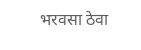भरवसा ठेवा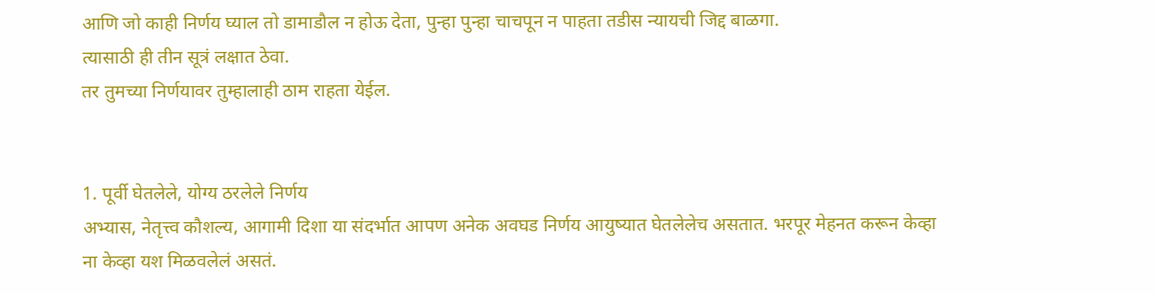आणि जो काही निर्णय घ्याल तो डामाडौल न होऊ देता, पुन्हा पुन्हा चाचपून न पाहता तडीस न्यायची जिद्द बाळगा.
त्यासाठी ही तीन सूत्रं लक्षात ठेवा.
तर तुमच्या निर्णयावर तुम्हालाही ठाम राहता येईल.


1. पूर्वी घेतलेले, योग्य ठरलेले निर्णय
अभ्यास, नेतृत्त्व कौशल्य, आगामी दिशा या संदर्भात आपण अनेक अवघड निर्णय आयुष्यात घेतलेलेच असतात. भरपूर मेहनत करून केव्हा ना केव्हा यश मिळवलेलं असतं.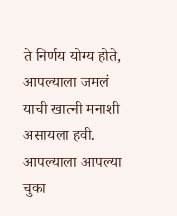ते निर्णय योग्य होते, आपल्याला जमलं याची खात्नी मनाशी असायला हवी. आपल्याला आपल्या चुका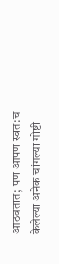आठवतात; पण आपण स्वत:च केलेल्या अनेक चांगल्या गोष्टी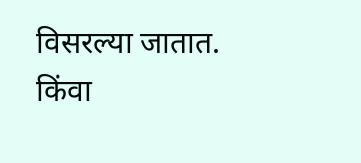विसरल्या जातात. किंवा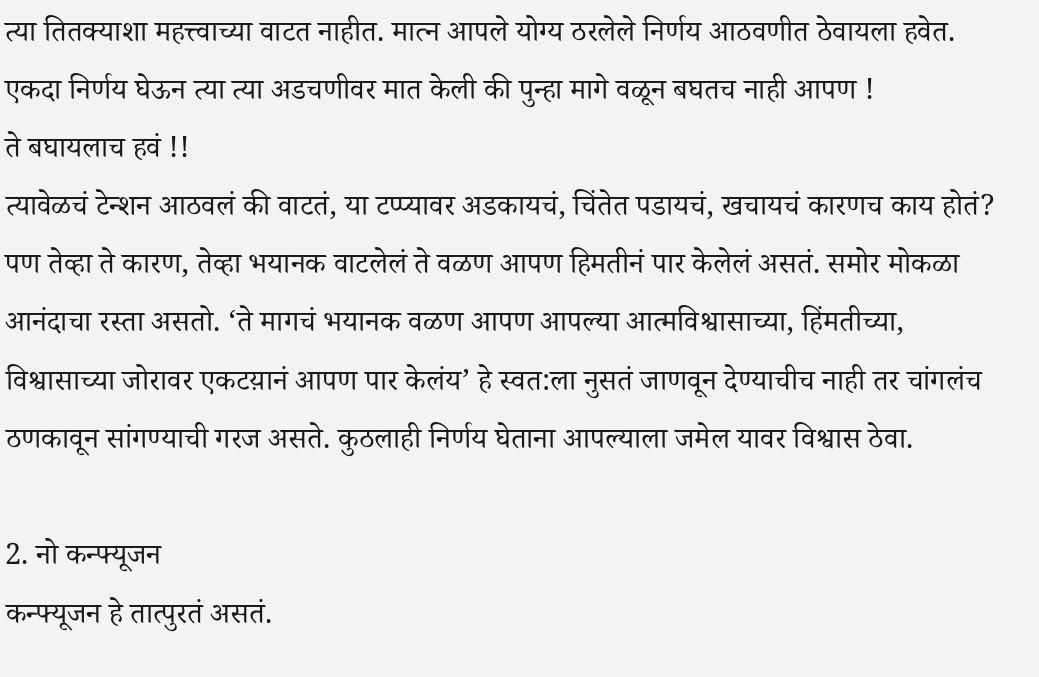त्या तितक्याशा महत्त्वाच्या वाटत नाहीत. मात्न आपले योग्य ठरलेले निर्णय आठवणीत ठेवायला हवेत. एकदा निर्णय घेऊन त्या त्या अडचणीवर मात केली की पुन्हा मागे वळून बघतच नाही आपण !
ते बघायलाच हवं !!
त्यावेळचं टेन्शन आठवलं की वाटतं, या टप्प्यावर अडकायचं, चिंतेत पडायचं, खचायचं कारणच काय होतं?  पण तेव्हा ते कारण, तेव्हा भयानक वाटलेलं ते वळण आपण हिमतीनं पार केलेलं असतं. समोर मोकळा आनंदाचा रस्ता असतो. ‘ते मागचं भयानक वळण आपण आपल्या आत्मविश्वासाच्या, हिंमतीच्या, विश्वासाच्या जोरावर एकटय़ानं आपण पार केलंय’ हे स्वत:ला नुसतं जाणवून देण्याचीच नाही तर चांगलंच ठणकावून सांगण्याची गरज असते. कुठलाही निर्णय घेताना आपल्याला जमेल यावर विश्वास ठेवा.

2. नो कन्फ्यूजन
कन्फ्यूजन हे तात्पुरतं असतं.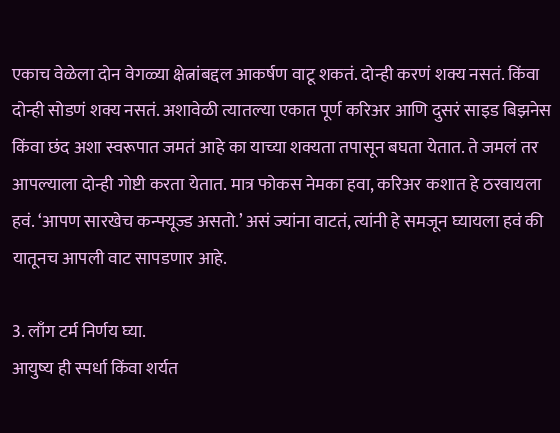एकाच वेळेला दोन वेगळ्या क्षेत्नांबद्दल आकर्षण वाटू शकतं. दोन्ही करणं शक्य नसतं. किंवा दोन्ही सोडणं शक्य नसतं. अशावेळी त्यातल्या एकात पूर्ण करिअर आणि दुसरं साइड बिझनेस किंवा छंद अशा स्वरूपात जमतं आहे का याच्या शक्यता तपासून बघता येतात. ते जमलं तर आपल्याला दोन्ही गोष्टी करता येतात. मात्र फोकस नेमका हवा, करिअर कशात हे ठरवायला हवं. ‘आपण सारखेच कन्फ्यूज्ड असतो.’ असं ज्यांना वाटतं, त्यांनी हे समजून घ्यायला हवं की  यातूनच आपली वाट सापडणार आहे.

3. लाँग टर्म निर्णय घ्या.
आयुष्य ही स्पर्धा किंवा शर्यत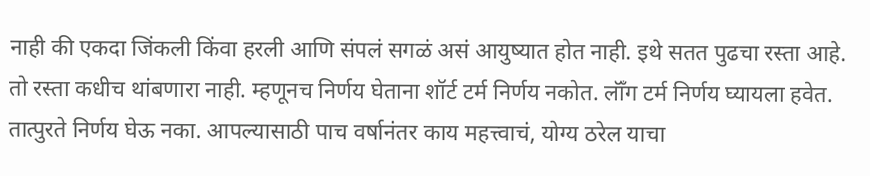नाही की एकदा जिंकली किंवा हरली आणि संपलं सगळं असं आयुष्यात होत नाही. इथे सतत पुढचा रस्ता आहे. तो रस्ता कधीच थांबणारा नाही. म्हणूनच निर्णय घेताना शॉर्ट टर्म निर्णय नकोत. लॉँग टर्म निर्णय घ्यायला हवेत. तात्पुरते निर्णय घेऊ नका. आपल्यासाठी पाच वर्षानंतर काय महत्त्वाचं, योग्य ठरेल याचा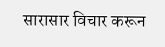सारासार विचार करून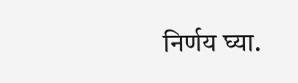निर्णय घ्या.